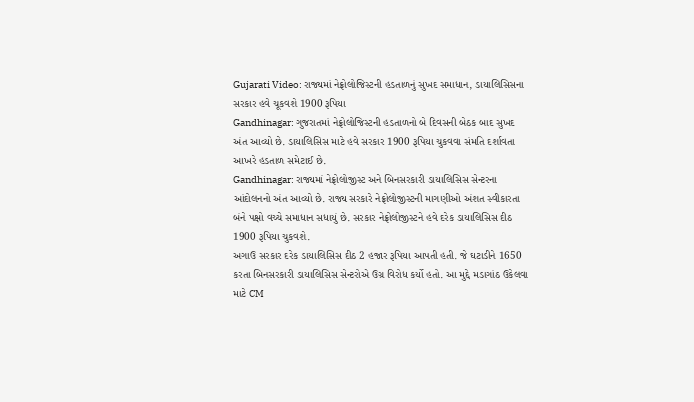Gujarati Video: રાજ્યમાં નેફ્રોલોજિસ્ટની હડતાળનું સુખદ સમાધાન, ડાયાલિસિસના સરકાર હવે ચૂકવશે 1900 રૂપિયા
Gandhinagar: ગુજરાતમાં નેફ્રોલોજિસ્ટની હડતાળનો બે દિવસની બેઠક બાદ સુખદ અંત આવ્યો છે. ડાયાલિસિસ માટે હવે સરકાર 1900 રૂપિયા ચુકવવા સંમતિ દર્શાવતા આખરે હડતાળ સમેટાઈ છે.
Gandhinagar: રાજ્યમાં નેફ્રોલોજીસ્ટ અને બિનસરકારી ડાયાલિસિસ સેન્ટરના આંદોલનનો અંત આવ્યો છે. રાજ્ય સરકારે નેફ્રોલોજીસ્ટની માગણીઓ અંશત સ્વીકારતા બંને પક્ષો વચ્ચે સમાધાન સધાયું છે. સરકાર નેફ્રોલોજીસ્ટને હવે દરેક ડાયાલિસિસ દીઠ 1900 રૂપિયા ચુકવશે.
અગાઉ સરકાર દરેક ડાયાલિસિસ દીઠ 2 હજાર રૂપિયા આપતી હતી. જે ઘટાડીને 1650 કરતા બિનસરકારી ડાયાલિસિસ સેન્ટરોએ ઉગ્ર વિરોધ કર્યો હતો. આ મુદ્દે મડાગાંઠ ઉકેલવા માટે CM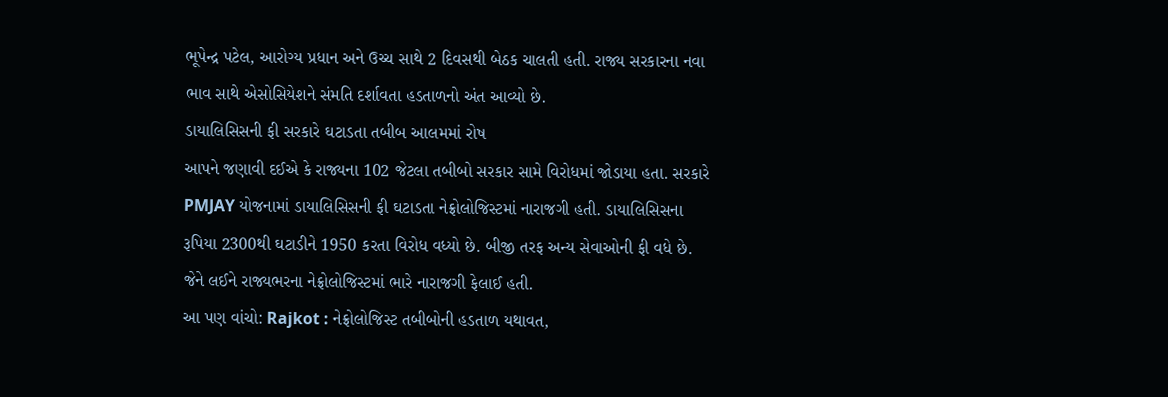ભૂપેન્દ્ર પટેલ, આરોગ્ય પ્રધાન અને ઉચ્ચ સાથે 2 દિવસથી બેઠક ચાલતી હતી. રાજ્ય સરકારના નવા ભાવ સાથે એસોસિયેશને સંમતિ દર્શાવતા હડતાળનો અંત આવ્યો છે.
ડાયાલિસિસની ફી સરકારે ઘટાડતા તબીબ આલમમાં રોષ
આપને જણાવી દઈએ કે રાજ્યના 102 જેટલા તબીબો સરકાર સામે વિરોધમાં જોડાયા હતા. સરકારે PMJAY યોજનામાં ડાયાલિસિસની ફી ઘટાડતા નેફ્રોલોજિસ્ટમાં નારાજગી હતી. ડાયાલિસિસના રૂપિયા 2300થી ઘટાડીને 1950 કરતા વિરોધ વધ્યો છે. બીજી તરફ અન્ય સેવાઓની ફી વધે છે. જેને લઈને રાજ્યભરના નેફ્રોલોજિસ્ટમાં ભારે નારાજગી ફેલાઈ હતી.
આ પણ વાંચો: Rajkot : નેફ્રોલોજિસ્ટ તબીબોની હડતાળ યથાવત,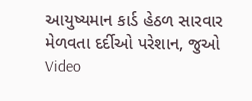આયુષ્યમાન કાર્ડ હેઠળ સારવાર મેળવતા દર્દીઓ પરેશાન, જુઓ Video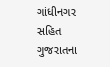ગાંધીનગર સહિત ગુજરાતના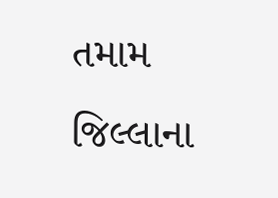તમામ જિલ્લાના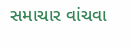સમાચાર વાંચવા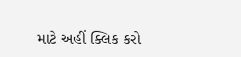માટે અહીં ક્લિક કરો